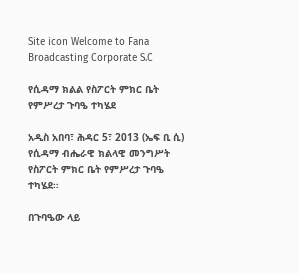Site icon Welcome to Fana Broadcasting Corporate S.C

የሲዳማ ክልል የስፖርት ምክር ቤት የምሥረታ ጉባዔ ተካሄደ

አዲስ አበባ፣ ሕዳር 5፣ 2013 (ኤፍ ቢ ሲ) የሲዳማ ብሔራዊ ክልላዊ መንግሥት የስፖርት ምክር ቤት የምሥረታ ጉባዔ ተካሄደ።

በጉባዔው ላይ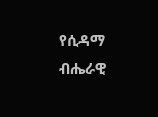የሲዳማ ብሔራዊ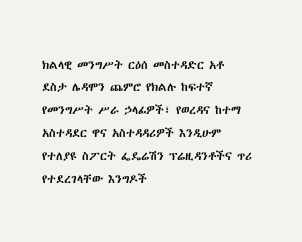ክልላዊ መንግሥት ርዕሰ መስተዳድር አቶ ደስታ ሌዳሞን ጨምሮ የክልሉ ከፍተኛ የመንግሥት ሥራ ኃላፊዎች፣ የወረዳና ከተማ አስተዳደር ዋና አስተዳዳሪዎች እንዲሁም የተለያዩ ስፖርት ፌዴሬሽን ፕሬዚዳንቶችና ጥሪ የተደረገላቸው እንግዶች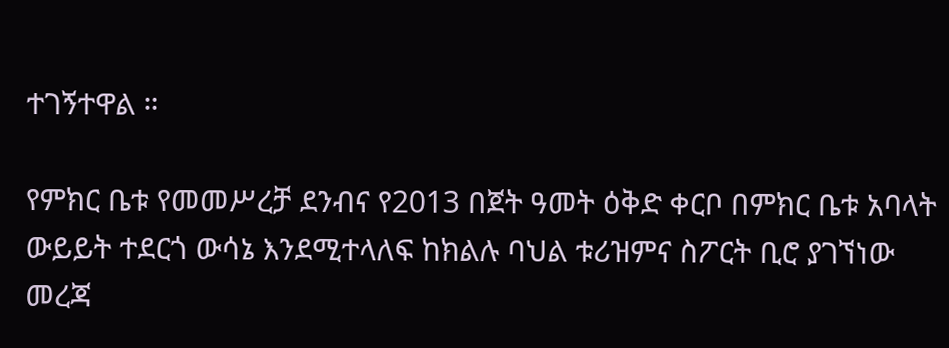ተገኝተዋል ።

የምክር ቤቱ የመመሥረቻ ደንብና የ2013 በጀት ዓመት ዕቅድ ቀርቦ በምክር ቤቱ አባላት ውይይት ተደርጎ ውሳኔ እንደሚተላለፍ ከክልሉ ባህል ቱሪዝምና ስፖርት ቢሮ ያገኘነው መረጃ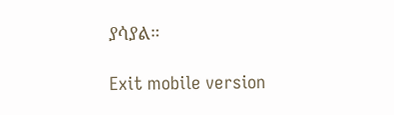ያሳያል።

Exit mobile version